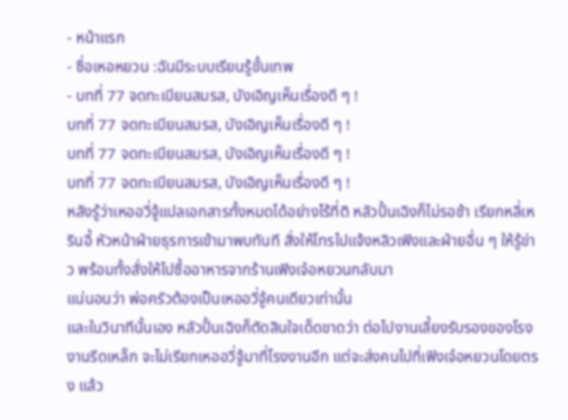- หน้าแรก
- ซื่อเหอหยวน :ฉันมีระบบเรียนรู้ขั้นเทพ
- บทที่ 77 จดทะเบียนสมรส, บังเอิญเห็นเรื่องดี ๆ !
บทที่ 77 จดทะเบียนสมรส, บังเอิญเห็นเรื่องดี ๆ !
บทที่ 77 จดทะเบียนสมรส, บังเอิญเห็นเรื่องดี ๆ !
บทที่ 77 จดทะเบียนสมรส, บังเอิญเห็นเรื่องดี ๆ !
หลังรู้ว่าเหออวี่จู้แปลเอกสารทั้งหมดได้อย่างไร้ที่ติ หลัวปั้นเฉิงก็ไม่รอช้า เรียกหลี่เหรินอี้ หัวหน้าฝ่ายธุรการเข้ามาพบทันที สั่งให้โทรไปแจ้งหลิวเฟิงและฝ่ายอื่น ๆ ให้รู้ข่าว พร้อมทั้งสั่งให้ไปซื้ออาหารจากร้านเฟิงเจ๋อหยวนกลับมา
แน่นอนว่า พ่อครัวต้องเป็นเหออวี่จู้คนเดียวเท่านั้น
และในวินาทีนั้นเอง หลัวปั้นเฉิงก็ตัดสินใจเด็ดขาดว่า ต่อไปงานเลี้ยงรับรองของโรงงานรีดเหล็ก จะไม่เรียกเหออวี่จู้มาที่โรงงานอีก แต่จะส่งคนไปที่เฟิงเจ๋อหยวนโดยตรง แล้ว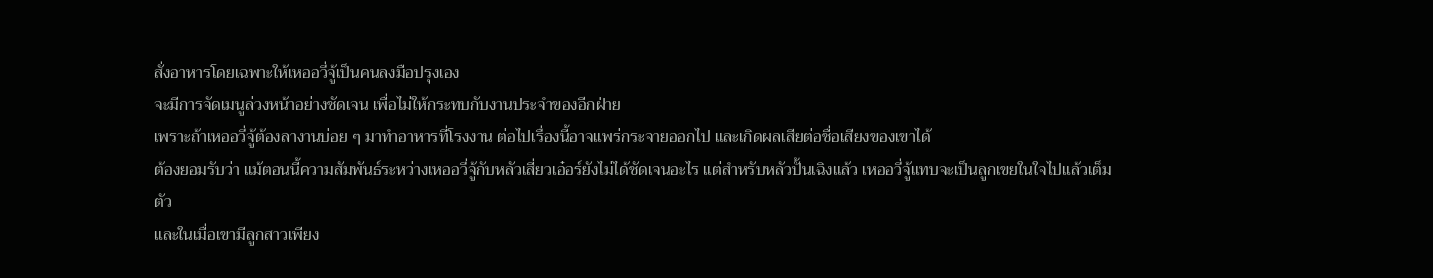สั่งอาหารโดยเฉพาะให้เหออวี่จู้เป็นคนลงมือปรุงเอง
จะมีการจัดเมนูล่วงหน้าอย่างชัดเจน เพื่อไม่ให้กระทบกับงานประจำของอีกฝ่าย
เพราะถ้าเหออวี่จู้ต้องลางานบ่อย ๆ มาทำอาหารที่โรงงาน ต่อไปเรื่องนี้อาจแพร่กระจายออกไป และเกิดผลเสียต่อชื่อเสียงของเขาได้
ต้องยอมรับว่า แม้ตอนนี้ความสัมพันธ์ระหว่างเหออวี่จู้กับหลัวเสี่ยวเอ๋อร์ยังไม่ได้ชัดเจนอะไร แต่สำหรับหลัวปั้นเฉิงแล้ว เหออวี่จู้แทบจะเป็นลูกเขยในใจไปแล้วเต็มตัว
และในเมื่อเขามีลูกสาวเพียง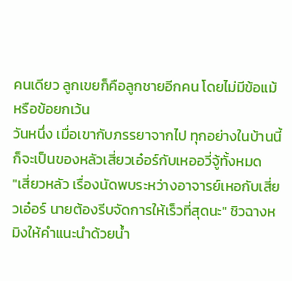คนเดียว ลูกเขยก็คือลูกชายอีกคน โดยไม่มีข้อแม้หรือข้อยกเว้น
วันหนึ่ง เมื่อเขากับภรรยาจากไป ทุกอย่างในบ้านนี้ ก็จะเป็นของหลัวเสี่ยวเอ๋อร์กับเหออวี่จู้ทั้งหมด
"เสี่ยวหลัว เรื่องนัดพบระหว่างอาจารย์เหอกับเสี่ยวเอ๋อร์ นายต้องรีบจัดการให้เร็วที่สุดนะ" ชิวฉางหมิงให้คำแนะนำด้วยน้ำ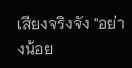เสียงจริงจัง "อย่างน้อย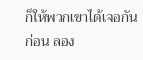ก็ให้พวกเขาได้เจอกันก่อน ลอง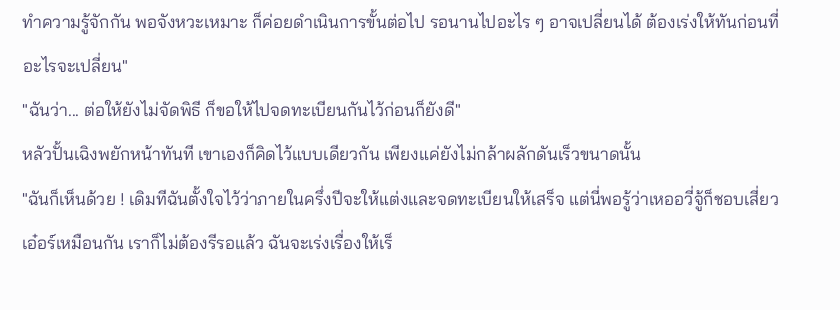ทำความรู้จักกัน พอจังหวะเหมาะ ก็ค่อยดำเนินการขั้นต่อไป รอนานไปอะไร ๆ อาจเปลี่ยนได้ ต้องเร่งให้ทันก่อนที่อะไรจะเปลี่ยน"
"ฉันว่า... ต่อให้ยังไม่จัดพิธี ก็ขอให้ไปจดทะเบียนกันไว้ก่อนก็ยังดี"
หลัวปั้นเฉิงพยักหน้าทันที เขาเองก็คิดไว้แบบเดียวกัน เพียงแค่ยังไม่กล้าผลักดันเร็วขนาดนั้น
"ฉันก็เห็นด้วย ! เดิมทีฉันตั้งใจไว้ว่าภายในครึ่งปีจะให้แต่งและจดทะเบียนให้เสร็จ แต่นี่พอรู้ว่าเหออวี่จู้ก็ชอบเสี่ยวเอ๋อร์เหมือนกัน เราก็ไม่ต้องรีรอแล้ว ฉันจะเร่งเรื่องให้เร็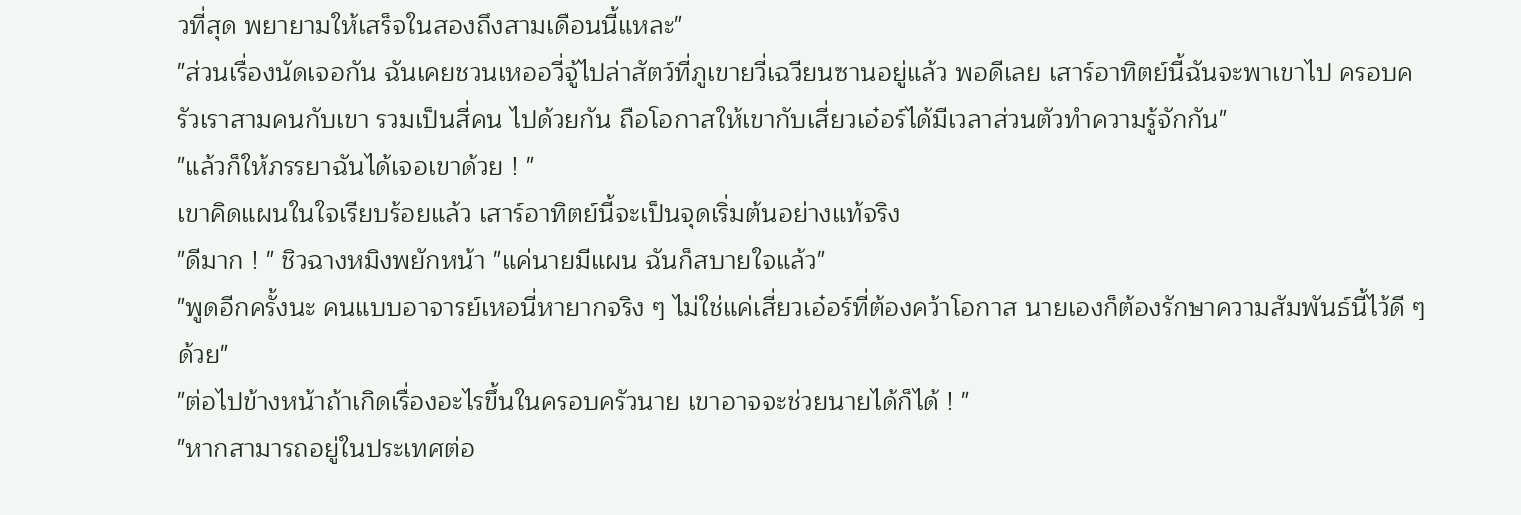วที่สุด พยายามให้เสร็จในสองถึงสามเดือนนี้แหละ"
"ส่วนเรื่องนัดเจอกัน ฉันเคยชวนเหออวี่จู้ไปล่าสัตว์ที่ภูเขายวี่เฉวียนซานอยู่แล้ว พอดีเลย เสาร์อาทิตย์นี้ฉันจะพาเขาไป ครอบครัวเราสามคนกับเขา รวมเป็นสี่คน ไปด้วยกัน ถือโอกาสให้เขากับเสี่ยวเอ๋อร์ได้มีเวลาส่วนตัวทำความรู้จักกัน"
"แล้วก็ให้ภรรยาฉันได้เจอเขาด้วย ! "
เขาคิดแผนในใจเรียบร้อยแล้ว เสาร์อาทิตย์นี้จะเป็นจุดเริ่มต้นอย่างแท้จริง
"ดีมาก ! " ชิวฉางหมิงพยักหน้า "แค่นายมีแผน ฉันก็สบายใจแล้ว"
"พูดอีกครั้งนะ คนแบบอาจารย์เหอนี่หายากจริง ๆ ไม่ใช่แค่เสี่ยวเอ๋อร์ที่ต้องคว้าโอกาส นายเองก็ต้องรักษาความสัมพันธ์นี้ไว้ดี ๆ ด้วย"
"ต่อไปข้างหน้าถ้าเกิดเรื่องอะไรขึ้นในครอบครัวนาย เขาอาจจะช่วยนายได้ก็ได้ ! "
"หากสามารถอยู่ในประเทศต่อ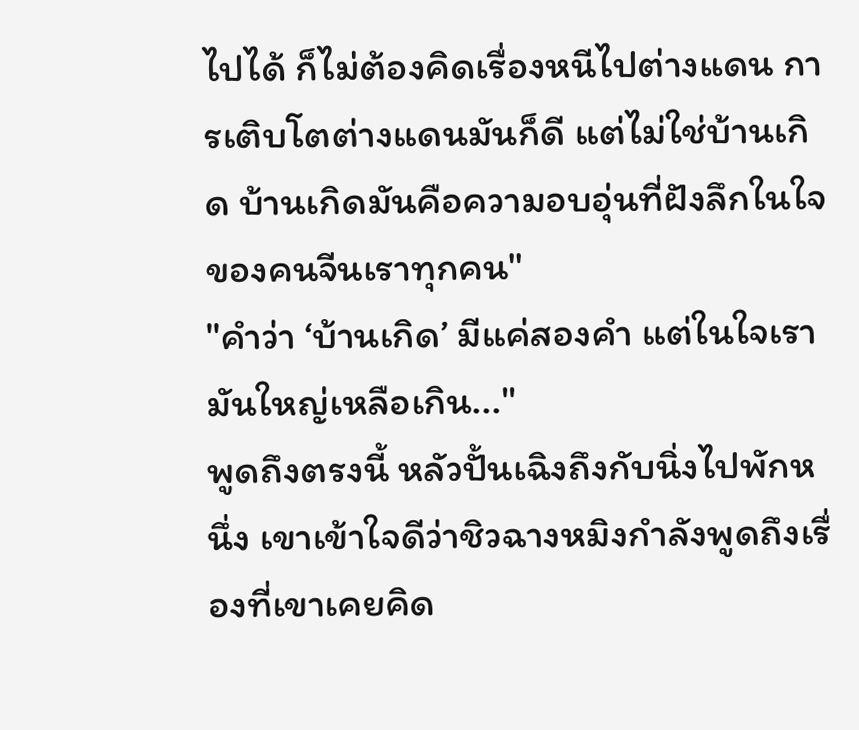ไปได้ ก็ไม่ต้องคิดเรื่องหนีไปต่างแดน การเติบโตต่างแดนมันก็ดี แต่ไม่ใช่บ้านเกิด บ้านเกิดมันคือความอบอุ่นที่ฝังลึกในใจของคนจีนเราทุกคน"
"คำว่า ‘บ้านเกิด’ มีแค่สองคำ แต่ในใจเรามันใหญ่เหลือเกิน..."
พูดถึงตรงนี้ หลัวปั้นเฉิงถึงกับนิ่งไปพักหนึ่ง เขาเข้าใจดีว่าชิวฉางหมิงกำลังพูดถึงเรื่องที่เขาเคยคิด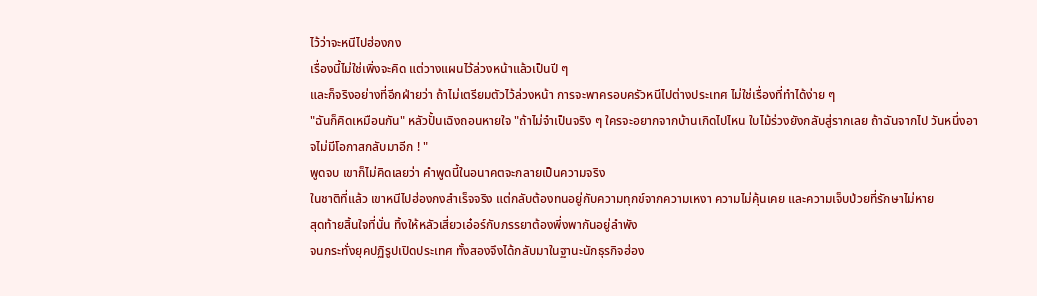ไว้ว่าจะหนีไปฮ่องกง
เรื่องนี้ไม่ใช่เพิ่งจะคิด แต่วางแผนไว้ล่วงหน้าแล้วเป็นปี ๆ
และก็จริงอย่างที่อีกฝ่ายว่า ถ้าไม่เตรียมตัวไว้ล่วงหน้า การจะพาครอบครัวหนีไปต่างประเทศ ไม่ใช่เรื่องที่ทำได้ง่าย ๆ
"ฉันก็คิดเหมือนกัน" หลัวปั้นเฉิงถอนหายใจ "ถ้าไม่จำเป็นจริง ๆ ใครจะอยากจากบ้านเกิดไปไหน ใบไม้ร่วงยังกลับสู่รากเลย ถ้าฉันจากไป วันหนึ่งอาจไม่มีโอกาสกลับมาอีก ! "
พูดจบ เขาก็ไม่คิดเลยว่า คำพูดนี้ในอนาคตจะกลายเป็นความจริง
ในชาติที่แล้ว เขาหนีไปฮ่องกงสำเร็จจริง แต่กลับต้องทนอยู่กับความทุกข์จากความเหงา ความไม่คุ้นเคย และความเจ็บป่วยที่รักษาไม่หาย
สุดท้ายสิ้นใจที่นั่น ทิ้งให้หลัวเสี่ยวเอ๋อร์กับภรรยาต้องพึ่งพากันอยู่ลำพัง
จนกระทั่งยุคปฏิรูปเปิดประเทศ ทั้งสองจึงได้กลับมาในฐานะนักธุรกิจฮ่อง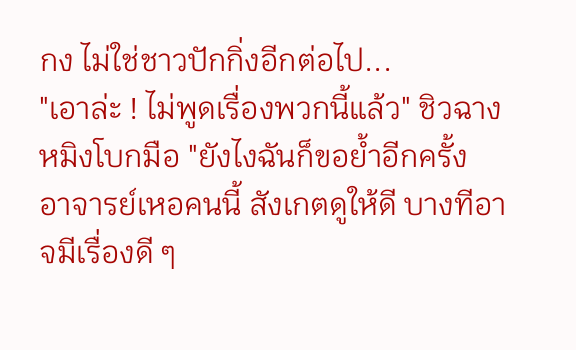กง ไม่ใช่ชาวปักกิ่งอีกต่อไป...
"เอาล่ะ ! ไม่พูดเรื่องพวกนี้แล้ว" ชิวฉางหมิงโบกมือ "ยังไงฉันก็ขอย้ำอีกครั้ง อาจารย์เหอคนนี้ สังเกตดูให้ดี บางทีอาจมีเรื่องดี ๆ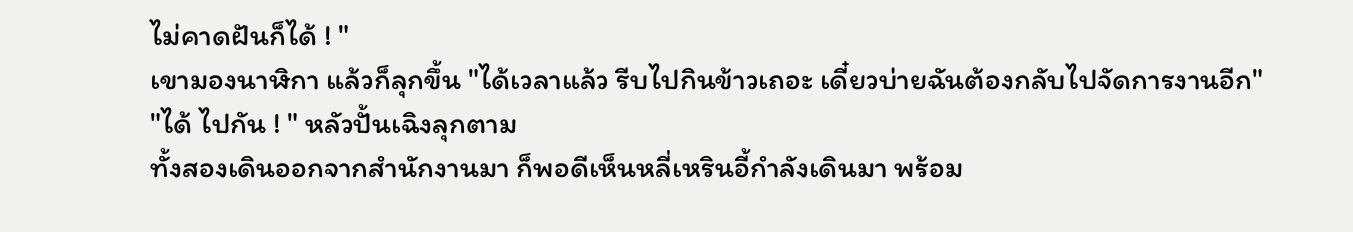ไม่คาดฝันก็ได้ ! "
เขามองนาฬิกา แล้วก็ลุกขึ้น "ได้เวลาแล้ว รีบไปกินข้าวเถอะ เดี๋ยวบ่ายฉันต้องกลับไปจัดการงานอีก"
"ได้ ไปกัน ! " หลัวปั้นเฉิงลุกตาม
ทั้งสองเดินออกจากสำนักงานมา ก็พอดีเห็นหลี่เหรินอี้กำลังเดินมา พร้อม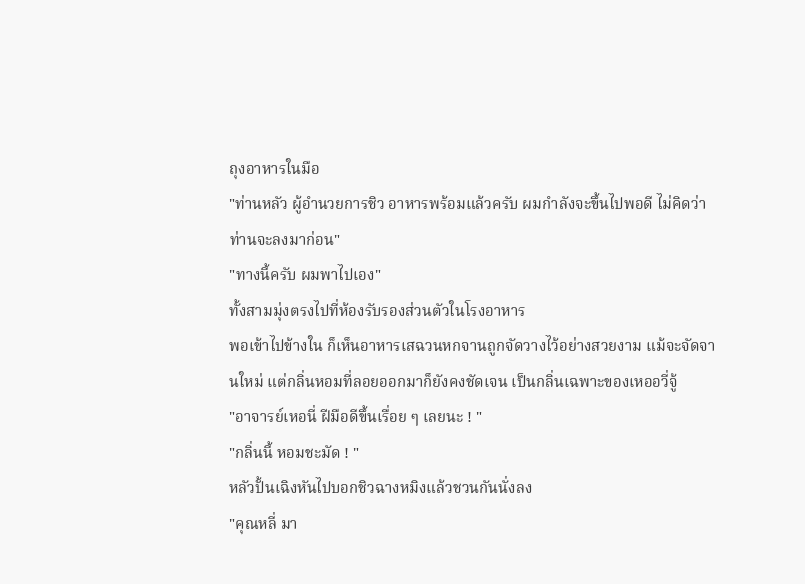ถุงอาหารในมือ
"ท่านหลัว ผู้อำนวยการชิว อาหารพร้อมแล้วครับ ผมกำลังจะขึ้นไปพอดี ไม่คิดว่าท่านจะลงมาก่อน"
"ทางนี้ครับ ผมพาไปเอง"
ทั้งสามมุ่งตรงไปที่ห้องรับรองส่วนตัวในโรงอาหาร
พอเข้าไปข้างใน ก็เห็นอาหารเสฉวนหกจานถูกจัดวางไว้อย่างสวยงาม แม้จะจัดจานใหม่ แต่กลิ่นหอมที่ลอยออกมาก็ยังคงชัดเจน เป็นกลิ่นเฉพาะของเหออวี่จู้
"อาจารย์เหอนี่ ฝีมือดีขึ้นเรื่อย ๆ เลยนะ ! "
"กลิ่นนี้ หอมชะมัด ! "
หลัวปั้นเฉิงหันไปบอกชิวฉางหมิงแล้วชวนกันนั่งลง
"คุณหลี่ มา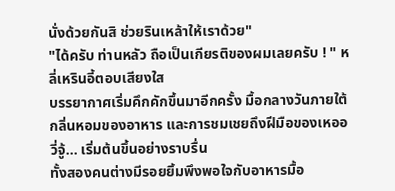นั่งด้วยกันสิ ช่วยรินเหล้าให้เราด้วย"
"ได้ครับ ท่านหลัว ถือเป็นเกียรติของผมเลยครับ ! " หลี่เหรินอี้ตอบเสียงใส
บรรยากาศเริ่มคึกคักขึ้นมาอีกครั้ง มื้อกลางวันภายใต้กลิ่นหอมของอาหาร และการชมเชยถึงฝีมือของเหออวี่จู้... เริ่มต้นขึ้นอย่างราบรื่น
ทั้งสองคนต่างมีรอยยิ้มพึงพอใจกับอาหารมื้อ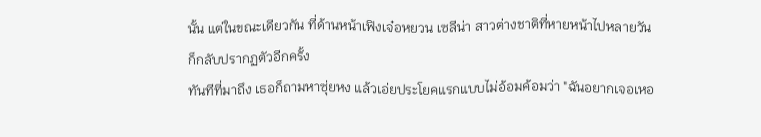นั้น แต่ในขณะเดียวกัน ที่ด้านหน้าเฟิงเจ๋อหยวน เซลีน่า สาวต่างชาติที่หายหน้าไปหลายวัน ก็กลับปรากฏตัวอีกครั้ง
ทันทีที่มาถึง เธอก็ถามหาซุ่ยหง แล้วเอ่ยประโยคแรกแบบไม่อ้อมค้อมว่า "ฉันอยากเจอเหอ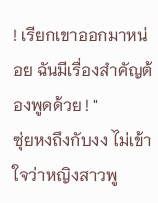! เรียกเขาออกมาหน่อย ฉันมีเรื่องสำคัญต้องพูดด้วย ! "
ซุ่ยหงถึงกับงง ไม่เข้าใจว่าหญิงสาวพู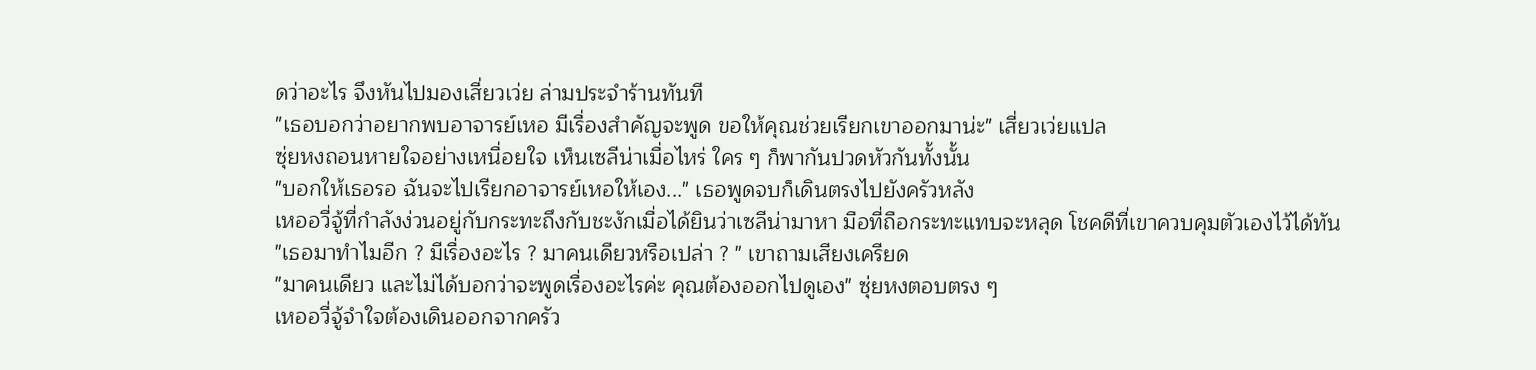ดว่าอะไร จึงหันไปมองเสี่ยวเว่ย ล่ามประจำร้านทันที
"เธอบอกว่าอยากพบอาจารย์เหอ มีเรื่องสำคัญจะพูด ขอให้คุณช่วยเรียกเขาออกมาน่ะ" เสี่ยวเว่ยแปล
ซุ่ยหงถอนหายใจอย่างเหนื่อยใจ เห็นเซลีน่าเมื่อไหร่ ใคร ๆ ก็พากันปวดหัวกันทั้งนั้น
"บอกให้เธอรอ ฉันจะไปเรียกอาจารย์เหอให้เอง..." เธอพูดจบก็เดินตรงไปยังครัวหลัง
เหออวี่จู้ที่กำลังง่วนอยู่กับกระทะถึงกับชะงักเมื่อได้ยินว่าเซลีน่ามาหา มือที่ถือกระทะแทบจะหลุด โชคดีที่เขาควบคุมตัวเองไว้ได้ทัน
"เธอมาทำไมอีก ? มีเรื่องอะไร ? มาคนเดียวหรือเปล่า ? " เขาถามเสียงเครียด
"มาคนเดียว และไม่ได้บอกว่าจะพูดเรื่องอะไรค่ะ คุณต้องออกไปดูเอง" ซุ่ยหงตอบตรง ๆ
เหออวี่จู้จำใจต้องเดินออกจากครัว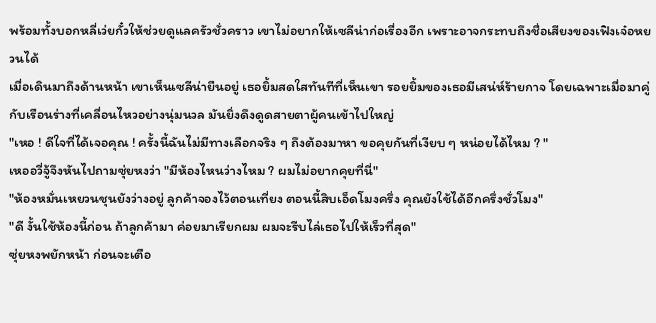พร้อมทั้งบอกหลี่เว่ยกั๋วให้ช่วยดูแลครัวชั่วคราว เขาไม่อยากให้เซลีน่าก่อเรื่องอีก เพราะอาจกระทบถึงชื่อเสียงของเฟิงเจ๋อหยวนได้
เมื่อเดินมาถึงด้านหน้า เขาเห็นเซลีน่ายืนอยู่ เธอยิ้มสดใสทันทีที่เห็นเขา รอยยิ้มของเธอมีเสน่ห์ร้ายกาจ โดยเฉพาะเมื่อมาคู่กับเรือนร่างที่เคลื่อนไหวอย่างนุ่มนวล มันยิ่งดึงดูดสายตาผู้คนเข้าไปใหญ่
"เหอ ! ดีใจที่ได้เจอคุณ ! ครั้งนี้ฉันไม่มีทางเลือกจริง ๆ ถึงต้องมาหา ขอคุยกันที่เงียบ ๆ หน่อยได้ไหม ? "
เหออวี่จู้จึงหันไปถามซุ่ยหงว่า "มีห้องไหนว่างไหม ? ผมไม่อยากคุยที่นี่"
"ห้องหมั่นเหยวนชุนยังว่างอยู่ ลูกค้าจองไว้ตอนเที่ยง ตอนนี้สิบเอ็ดโมงครึ่ง คุณยังใช้ได้อีกครึ่งชั่วโมง"
"ดี งั้นใช้ห้องนี้ก่อน ถ้าลูกค้ามา ค่อยมาเรียกผม ผมจะรีบไล่เธอไปให้เร็วที่สุด"
ซุ่ยหงพยักหน้า ก่อนจะเตือ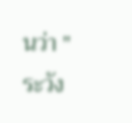นว่า "ระวัง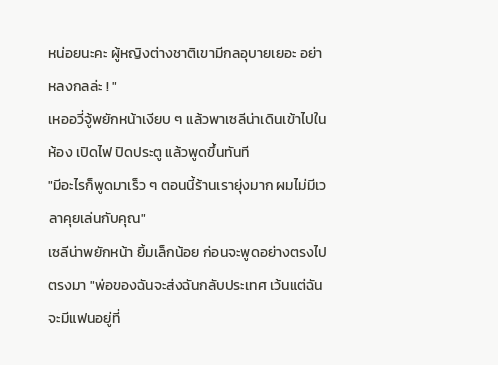หน่อยนะคะ ผู้หญิงต่างชาติเขามีกลอุบายเยอะ อย่าหลงกลล่ะ ! "
เหออวี่จู้พยักหน้าเงียบ ๆ แล้วพาเซลีน่าเดินเข้าไปในห้อง เปิดไฟ ปิดประตู แล้วพูดขึ้นทันที
"มีอะไรก็พูดมาเร็ว ๆ ตอนนี้ร้านเรายุ่งมาก ผมไม่มีเวลาคุยเล่นกับคุณ"
เซลีน่าพยักหน้า ยิ้มเล็กน้อย ก่อนจะพูดอย่างตรงไปตรงมา "พ่อของฉันจะส่งฉันกลับประเทศ เว้นแต่ฉันจะมีแฟนอยู่ที่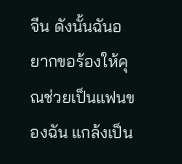จีน ดังนั้นฉันอยากขอร้องให้คุณช่วยเป็นแฟนของฉัน แกล้งเป็น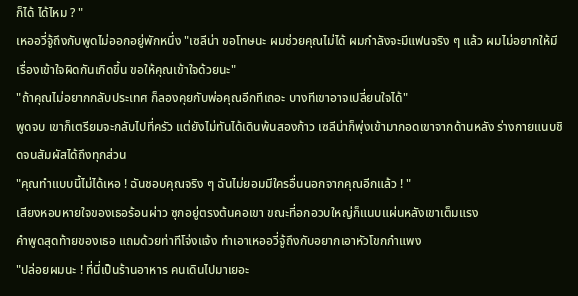ก็ได้ ได้ไหม ? "
เหออวี่จู้ถึงกับพูดไม่ออกอยู่พักหนึ่ง "เซลีน่า ขอโทษนะ ผมช่วยคุณไม่ได้ ผมกำลังจะมีแฟนจริง ๆ แล้ว ผมไม่อยากให้มีเรื่องเข้าใจผิดกันเกิดขึ้น ขอให้คุณเข้าใจด้วยนะ"
"ถ้าคุณไม่อยากกลับประเทศ ก็ลองคุยกับพ่อคุณอีกทีเถอะ บางทีเขาอาจเปลี่ยนใจได้"
พูดจบ เขาก็เตรียมจะกลับไปที่ครัว แต่ยังไม่ทันได้เดินพ้นสองก้าว เซลีน่าก็พุ่งเข้ามากอดเขาจากด้านหลัง ร่างกายแนบชิดจนสัมผัสได้ถึงทุกส่วน
"คุณทำแบบนี้ไม่ได้เหอ ! ฉันชอบคุณจริง ๆ ฉันไม่ยอมมีใครอื่นนอกจากคุณอีกแล้ว ! "
เสียงหอบหายใจของเธอร้อนผ่าว ซุกอยู่ตรงต้นคอเขา ขณะที่อกอวบใหญ่ก็แนบแผ่นหลังเขาเต็มแรง
คำพูดสุดท้ายของเธอ แถมด้วยท่าทีโจ่งแจ้ง ทำเอาเหออวี่จู้ถึงกับอยากเอาหัวโขกกำแพง
"ปล่อยผมนะ ! ที่นี่เป็นร้านอาหาร คนเดินไปมาเยอะ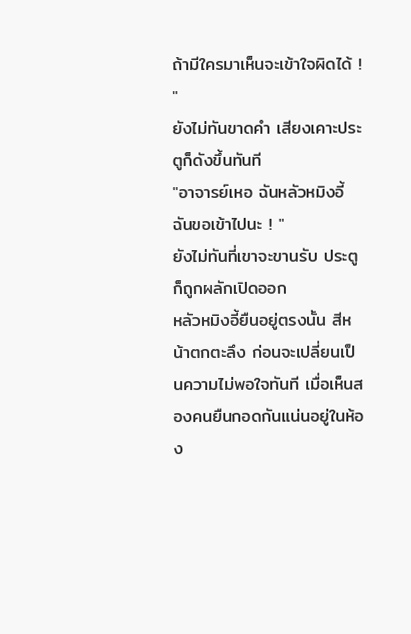ถ้ามีใครมาเห็นจะเข้าใจผิดได้ ! "
ยังไม่ทันขาดคำ เสียงเคาะประตูก็ดังขึ้นทันที
"อาจารย์เหอ ฉันหลัวหมิงอี้ ฉันขอเข้าไปนะ ! "
ยังไม่ทันที่เขาจะขานรับ ประตูก็ถูกผลักเปิดออก
หลัวหมิงอี้ยืนอยู่ตรงนั้น สีหน้าตกตะลึง ก่อนจะเปลี่ยนเป็นความไม่พอใจทันที เมื่อเห็นสองคนยืนกอดกันแน่นอยู่ในห้อง